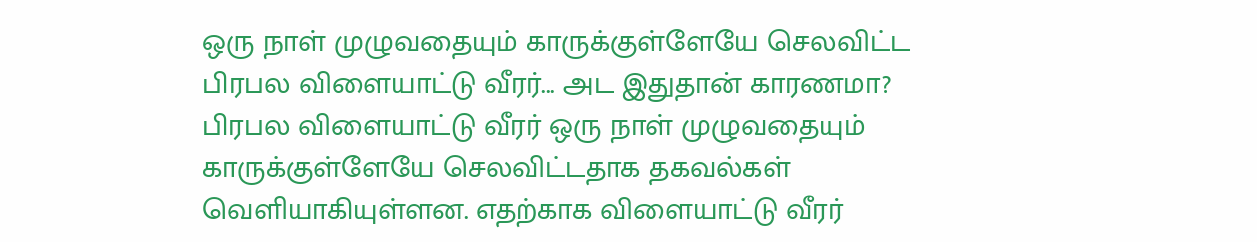ஒரு நாள் முழுவதையும் காருக்குள்ளேயே செலவிட்ட பிரபல விளையாட்டு வீரர்... அட இதுதான் காரணமா?
பிரபல விளையாட்டு வீரர் ஒரு நாள் முழுவதையும் காருக்குள்ளேயே செலவிட்டதாக தகவல்கள் வெளியாகியுள்ளன. எதற்காக விளையாட்டு வீரர்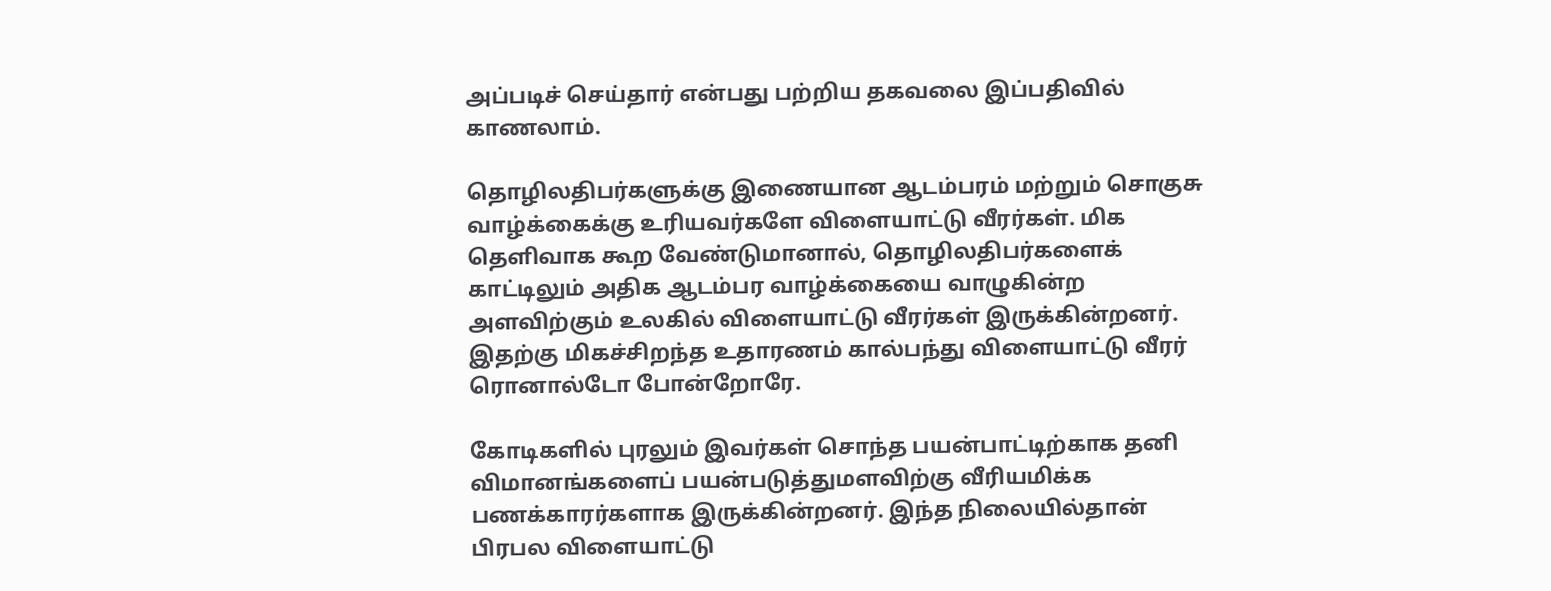அப்படிச் செய்தார் என்பது பற்றிய தகவலை இப்பதிவில் காணலாம்.

தொழிலதிபர்களுக்கு இணையான ஆடம்பரம் மற்றும் சொகுசு வாழ்க்கைக்கு உரியவர்களே விளையாட்டு வீரர்கள். மிக தெளிவாக கூற வேண்டுமானால், தொழிலதிபர்களைக் காட்டிலும் அதிக ஆடம்பர வாழ்க்கையை வாழுகின்ற அளவிற்கும் உலகில் விளையாட்டு வீரர்கள் இருக்கின்றனர். இதற்கு மிகச்சிறந்த உதாரணம் கால்பந்து விளையாட்டு வீரர் ரொனால்டோ போன்றோரே.

கோடிகளில் புரலும் இவர்கள் சொந்த பயன்பாட்டிற்காக தனி விமானங்களைப் பயன்படுத்துமளவிற்கு வீரியமிக்க பணக்காரர்களாக இருக்கின்றனர். இந்த நிலையில்தான் பிரபல விளையாட்டு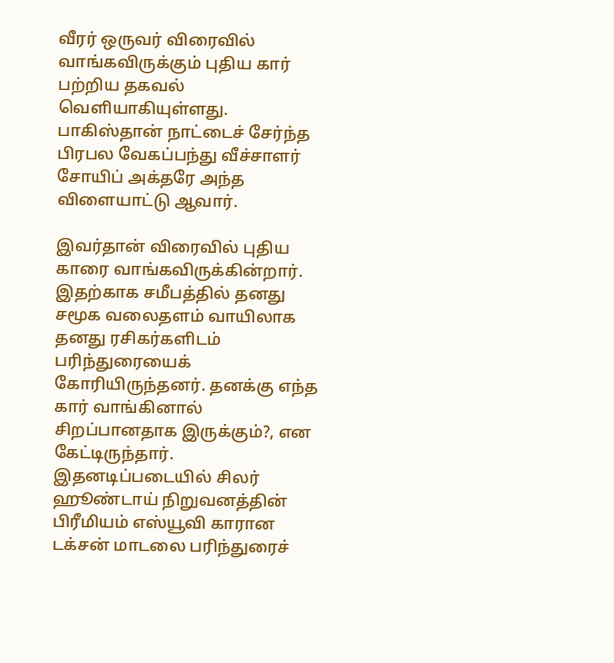வீரர் ஒருவர் விரைவில் வாங்கவிருக்கும் புதிய கார் பற்றிய தகவல் வெளியாகியுள்ளது. பாகிஸ்தான் நாட்டைச் சேர்ந்த பிரபல வேகப்பந்து வீச்சாளர் சோயிப் அக்தரே அந்த விளையாட்டு ஆவார்.

இவர்தான் விரைவில் புதிய காரை வாங்கவிருக்கின்றார். இதற்காக சமீபத்தில் தனது சமூக வலைதளம் வாயிலாக தனது ரசிகர்களிடம் பரிந்துரையைக் கோரியிருந்தனர். தனக்கு எந்த கார் வாங்கினால் சிறப்பானதாக இருக்கும்?, என கேட்டிருந்தார். இதனடிப்படையில் சிலர் ஹூண்டாய் நிறுவனத்தின் பிரீமியம் எஸ்யூவி காரான டக்சன் மாடலை பரிந்துரைச்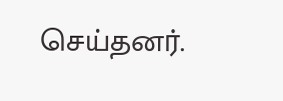செய்தனர்.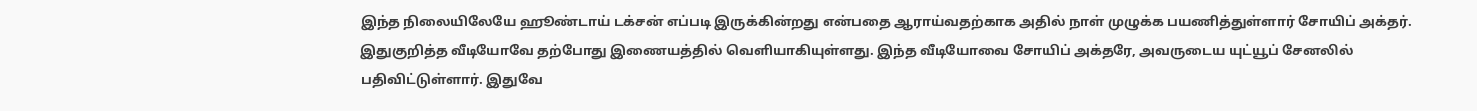இந்த நிலையிலேயே ஹூண்டாய் டக்சன் எப்படி இருக்கின்றது என்பதை ஆராய்வதற்காக அதில் நாள் முழுக்க பயணித்துள்ளார் சோயிப் அக்தர். இதுகுறித்த வீடியோவே தற்போது இணையத்தில் வெளியாகியுள்ளது. இந்த வீடியோவை சோயிப் அக்தரே, அவருடைய யுட்யூப் சேனலில் பதிவிட்டுள்ளார். இதுவே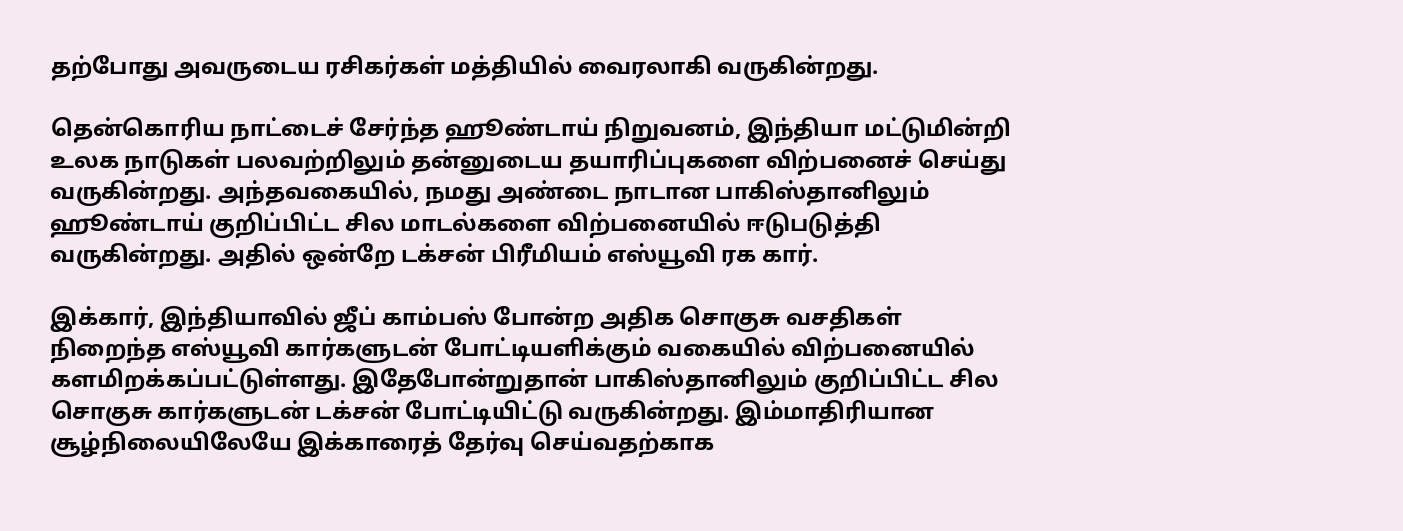தற்போது அவருடைய ரசிகர்கள் மத்தியில் வைரலாகி வருகின்றது.

தென்கொரிய நாட்டைச் சேர்ந்த ஹூண்டாய் நிறுவனம், இந்தியா மட்டுமின்றி உலக நாடுகள் பலவற்றிலும் தன்னுடைய தயாரிப்புகளை விற்பனைச் செய்து வருகின்றது. அந்தவகையில், நமது அண்டை நாடான பாகிஸ்தானிலும் ஹூண்டாய் குறிப்பிட்ட சில மாடல்களை விற்பனையில் ஈடுபடுத்தி வருகின்றது. அதில் ஒன்றே டக்சன் பிரீமியம் எஸ்யூவி ரக கார்.

இக்கார், இந்தியாவில் ஜீப் காம்பஸ் போன்ற அதிக சொகுசு வசதிகள் நிறைந்த எஸ்யூவி கார்களுடன் போட்டியளிக்கும் வகையில் விற்பனையில் களமிறக்கப்பட்டுள்ளது. இதேபோன்றுதான் பாகிஸ்தானிலும் குறிப்பிட்ட சில சொகுசு கார்களுடன் டக்சன் போட்டியிட்டு வருகின்றது. இம்மாதிரியான சூழ்நிலையிலேயே இக்காரைத் தேர்வு செய்வதற்காக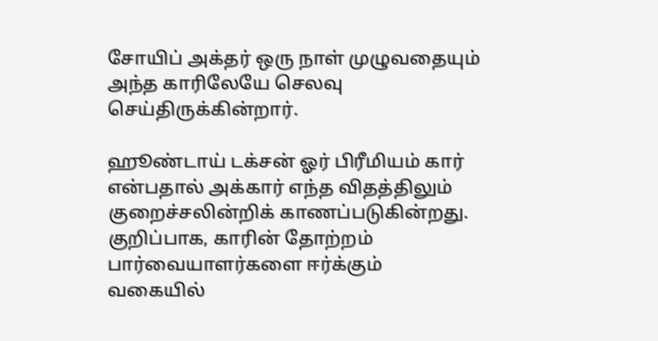சோயிப் அக்தர் ஒரு நாள் முழுவதையும் அந்த காரிலேயே செலவு செய்திருக்கின்றார்.

ஹூண்டாய் டக்சன் ஓர் பிரீமியம் கார் என்பதால் அக்கார் எந்த விதத்திலும் குறைச்சலின்றிக் காணப்படுகின்றது. குறிப்பாக, காரின் தோற்றம் பார்வையாளர்களை ஈர்க்கும் வகையில்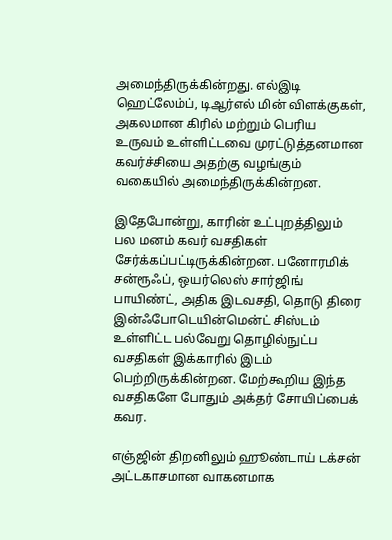அமைந்திருக்கின்றது. எல்இடி ஹெட்லேம்ப், டிஆர்எல் மின் விளக்குகள், அகலமான கிரில் மற்றும் பெரிய உருவம் உள்ளிட்டவை முரட்டுத்தனமான கவர்ச்சியை அதற்கு வழங்கும் வகையில் அமைந்திருக்கின்றன.

இதேபோன்று, காரின் உட்புறத்திலும் பல மனம் கவர் வசதிகள் சேர்க்கப்பட்டிருக்கின்றன. பனோரமிக் சன்ரூஃப், ஒயர்லெஸ் சார்ஜிங் பாயிண்ட், அதிக இடவசதி, தொடு திரை இன்ஃபோடெயின்மென்ட் சிஸ்டம் உள்ளிட்ட பல்வேறு தொழில்நுட்ப வசதிகள் இக்காரில் இடம் பெற்றிருக்கின்றன. மேற்கூறிய இந்த வசதிகளே போதும் அக்தர் சோயிப்பைக் கவர.

எஞ்ஜின் திறனிலும் ஹூண்டாய் டக்சன் அட்டகாசமான வாகனமாக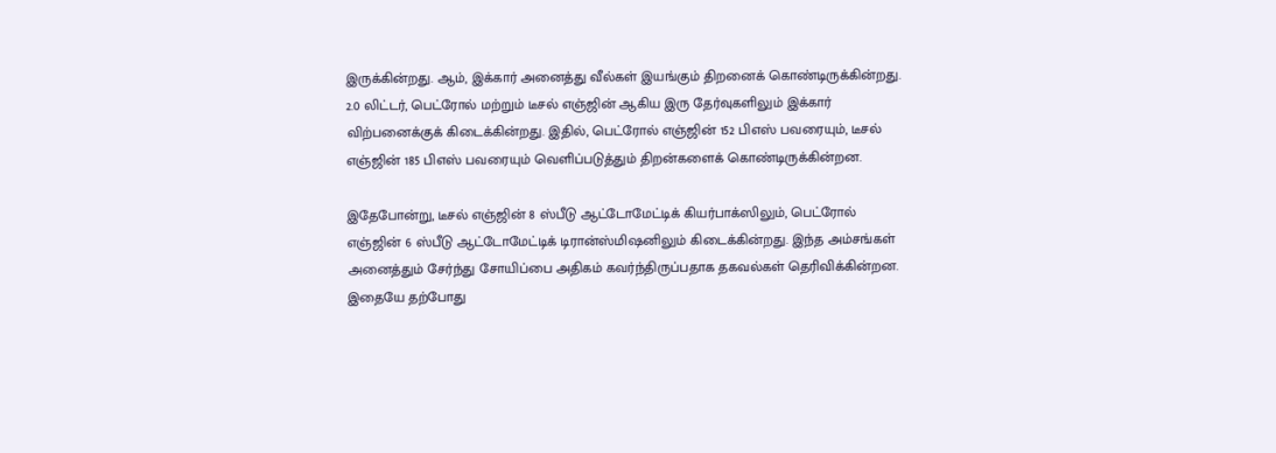இருக்கின்றது. ஆம், இக்கார் அனைத்து வீல்கள் இயங்கும் திறனைக் கொண்டிருக்கின்றது. 2.0 லிட்டர், பெட்ரோல் மற்றும் டீசல் எஞ்ஜின் ஆகிய இரு தேர்வுகளிலும் இக்கார் விற்பனைக்குக் கிடைக்கின்றது. இதில், பெட்ரோல் எஞ்ஜின் 152 பிஎஸ் பவரையும், டீசல் எஞ்ஜின் 185 பிஎஸ் பவரையும் வெளிப்படுத்தும் திறன்களைக் கொண்டிருக்கின்றன.

இதேபோன்று, டீசல் எஞ்ஜின் 8 ஸ்பீடு ஆட்டோமேட்டிக் கியர்பாக்ஸிலும், பெட்ரோல் எஞ்ஜின் 6 ஸ்பீடு ஆட்டோமேட்டிக் டிரான்ஸ்மிஷனிலும் கிடைக்கின்றது. இந்த அம்சங்கள் அனைத்தும் சேர்ந்து சோயிப்பை அதிகம் கவர்ந்திருப்பதாக தகவல்கள் தெரிவிக்கின்றன. இதையே தற்போது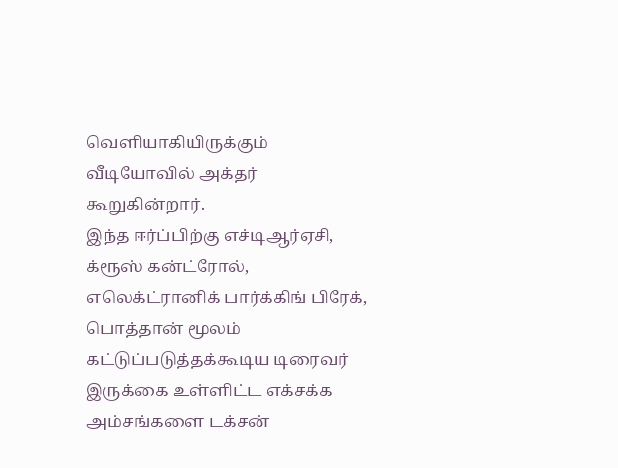வெளியாகியிருக்கும் வீடியோவில் அக்தர் கூறுகின்றார்.
இந்த ஈர்ப்பிற்கு எச்டிஆர்ஏசி, க்ரூஸ் கன்ட்ரோல், எலெக்ட்ரானிக் பார்க்கிங் பிரேக், பொத்தான் மூலம் கட்டுப்படுத்தக்கூடிய டிரைவர் இருக்கை உள்ளிட்ட எக்சக்க அம்சங்களை டக்சன்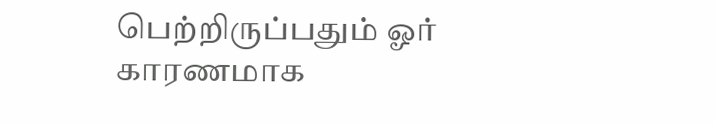பெற்றிருப்பதும் ஓர் காரணமாக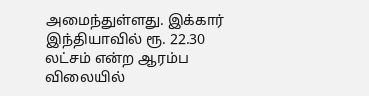அமைந்துள்ளது. இக்கார் இந்தியாவில் ரூ. 22.30 லட்சம் என்ற ஆரம்ப விலையில்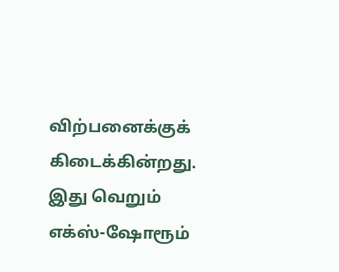விற்பனைக்குக் கிடைக்கின்றது. இது வெறும் எக்ஸ்-ஷோரூம்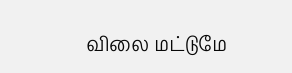விலை மட்டுமே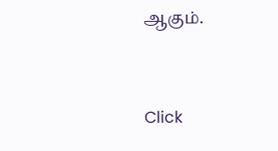ஆகும்.


Click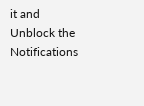it and Unblock the Notifications